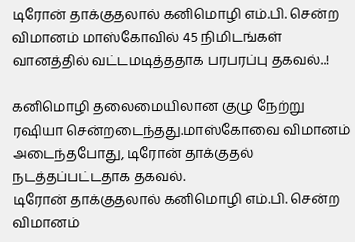டிரோன் தாக்குதலால் கனிமொழி எம்.பி. சென்ற விமானம் மாஸ்கோவில் 45 நிமிடங்கள் வானத்தில் வட்டமடித்ததாக பரபரப்பு தகவல்..!

கனிமொழி தலைமையிலான குழு நேற்று ரஷியா சென்றடைந்தது.மாஸ்கோவை விமானம் அடைந்தபோது, டிரோன் தாக்குதல் நடத்தப்பட்டதாக தகவல்.
டிரோன் தாக்குதலால் கனிமொழி எம்.பி. சென்ற விமானம்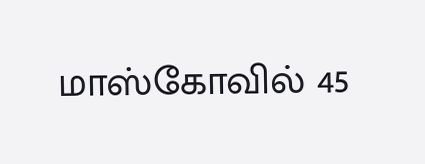மாஸ்கோவில் 45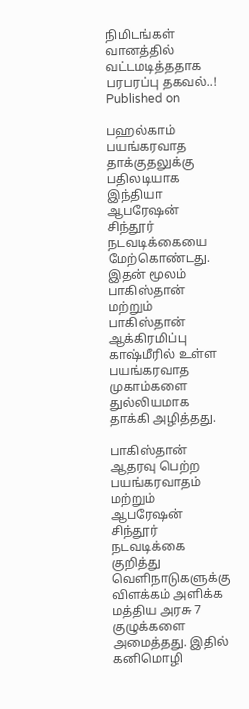நிமிடங்கள் வானத்தில் வட்டமடித்ததாக பரபரப்பு தகவல்..!
Published on

பஹல்காம் பயங்கரவாத தாக்குதலுக்கு பதிலடியாக இந்தியா ஆபரேஷன் சிந்தூர் நடவடிக்கையை மேற்கொண்டது. இதன் மூலம் பாகிஸ்தான் மற்றும் பாகிஸ்தான் ஆக்கிரமிப்பு காஷ்மீரில் உள்ள பயங்கரவாத முகாம்களை துல்லியமாக தாக்கி அழித்தது.

பாகிஸ்தான் ஆதரவு பெற்ற பயங்கரவாதம் மற்றும் ஆபரேஷன் சிந்தூர் நடவடிக்கை குறித்து வெளிநாடுகளுக்கு விளக்கம் அளிக்க மத்திய அரசு 7 குழுக்களை அமைத்தது. இதில் கனிமொழி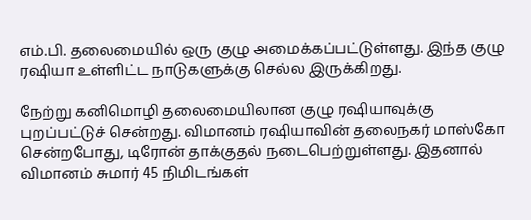எம்.பி. தலைமையில் ஒரு குழு அமைக்கப்பட்டுள்ளது. இந்த குழு ரஷியா உள்ளிட்ட நாடுகளுக்கு செல்ல இருக்கிறது.

நேற்று கனிமொழி தலைமையிலான குழு ரஷியாவுக்கு புறப்பட்டுச் சென்றது. விமானம் ரஷியாவின் தலைநகர் மாஸ்கோ சென்றபோது, டிரோன் தாக்குதல் நடைபெற்றுள்ளது. இதனால் விமானம் சுமார் 45 நிமிடங்கள்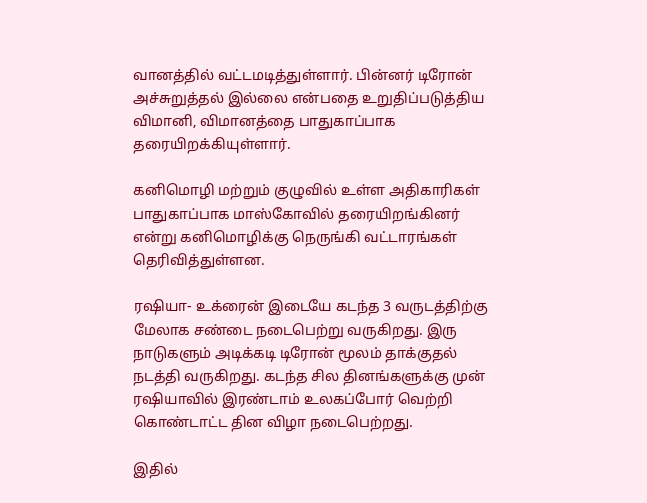வானத்தில் வட்டமடித்துள்ளார். பின்னர் டிரோன் அச்சுறுத்தல் இல்லை என்பதை உறுதிப்படுத்திய விமானி, விமானத்தை பாதுகாப்பாக தரையிறக்கியுள்ளார்.

கனிமொழி மற்றும் குழுவில் உள்ள அதிகாரிகள் பாதுகாப்பாக மாஸ்கோவில் தரையிறங்கினர் என்று கனிமொழிக்கு நெருங்கி வட்டாரங்கள் தெரிவித்துள்ளன.

ரஷியா- உக்ரைன் இடையே கடந்த 3 வருடத்திற்கு மேலாக சண்டை நடைபெற்று வருகிறது. இரு நாடுகளும் அடிக்கடி டிரோன் மூலம் தாக்குதல் நடத்தி வருகிறது. கடந்த சில தினங்களுக்கு முன் ரஷியாவில் இரண்டாம் உலகப்போர் வெற்றி கொண்டாட்ட தின விழா நடைபெற்றது.

இதில்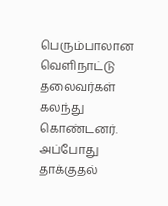பெரும்பாலான வெளிநாட்டு தலைவர்கள் கலந்து கொண்டனர். அப்போது தாக்குதல்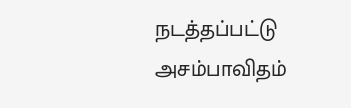நடத்தப்பட்டு அசம்பாவிதம்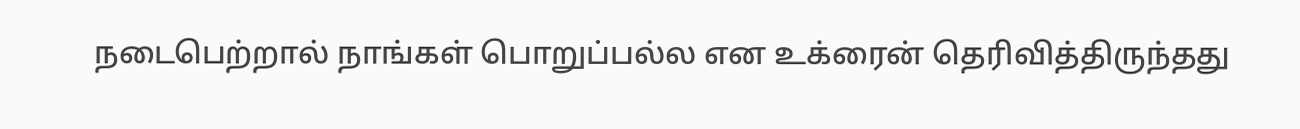நடைபெற்றால் நாங்கள் பொறுப்பல்ல என உக்ரைன் தெரிவித்திருந்தது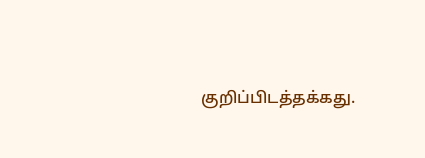குறிப்பிடத்தக்கது.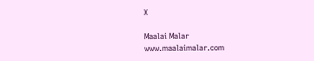X

Maalai Malar
www.maalaimalar.com